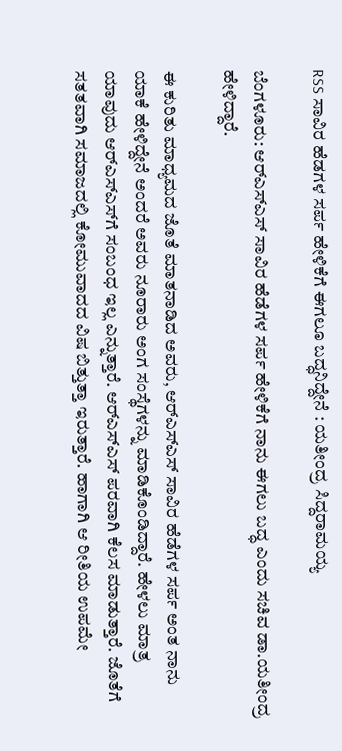RSS ಸಾವಿರ ಹೆಡಗಳ ಸರ್ಪ ಹೇಳಿಕೆಗೆ ಈಗಲೂ ಬದ್ಧನಿದ್ದೇನೆ : ಯತೀಂದ್ರ ಸಿದ್ದರಾಮಯ್ಯ

ಬೆಂಗಳೂರು: ಆರ್‌ಎಸ್‌ಎಸ್ ಸಾವಿರ ಹೆಡೆಗಳ ಸರ್ಪ ಹೇಳಿಕೆಗೆ ನಾನು ಈಗಲು ಬದ್ಧ ಎಂದು ಸಚಿವ ಡಾ.ಯತೀಂದ್ರ ಹೇಳಿದ್ದಾರೆ.

ಈ ಕುರಿತು ಮಾಧ್ಯಮದ ಜೊತೆ ಮಾತನಾಡಿದ ಅವರು, ಆರ್‌ಎಸ್‌ಎಸ್ ಸಾವಿರ ಹೆಡೆಗಳ ಸರ್ಪ ಅಂತ ನಾನು ಯಾಕೆ ಹೇಳಿದ್ದೇನೆ ಅಂದರೆ ಅವರು ನೂರಾರು ಅಂಗ ಸಂಸ್ಥೆಗಳನ್ನು ಮಾಡಿಕೊಂಡಿದ್ದಾರೆ. ಹೇಳಲು ಮಾತ್ರ ಯಾವುದು ಆರ್‌ಎಸ್‌ಎಸ್‌ಗೆ ಸಂಬಂಧ ಇಲ್ಲ ಎನ್ನುತ್ತಾರೆ. ಆರ್‌ಎಸ್‌ಎಸ್ ಪರವಾಗಿ ಕೆಲಸ ಮಾಡುತ್ತಾರೆ. ಜೊತೆಗೆ ಸತತವಾಗಿ ಸಮಾಜದಲ್ಲಿ ಕೋಮುವಾದದ ವಿಷ ಬಿತ್ತುತ್ತಾ ಇರುತ್ತಾರೆ. ಹಾಗಾಗಿ ಆ ರೀತಿಯ ಉಪಮೇ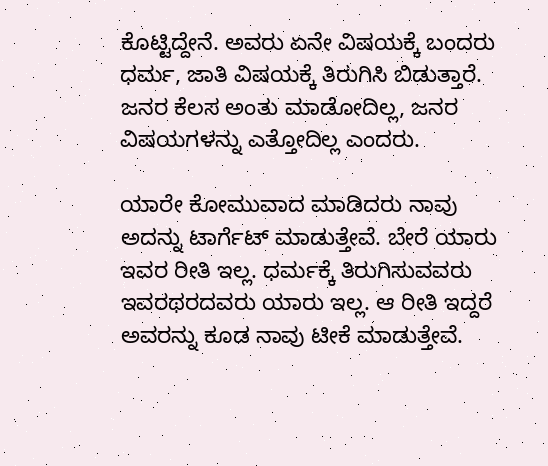ಕೊಟ್ಟಿದ್ದೇನೆ. ಅವರು ಏನೇ ವಿಷಯಕ್ಕೆ ಬಂದರು ಧರ್ಮ, ಜಾತಿ ವಿಷಯಕ್ಕೆ ತಿರುಗಿಸಿ ಬಿಡುತ್ತಾರೆ. ಜನರ ಕೆಲಸ ಅಂತು ಮಾಡೋದಿಲ್ಲ, ಜನರ ವಿಷಯಗಳನ್ನು ಎತ್ತೋದಿಲ್ಲ ಎಂದರು.

ಯಾರೇ ಕೋಮುವಾದ ಮಾಡಿದರು ನಾವು ಅದನ್ನು ಟಾರ್ಗೆಟ್ ಮಾಡುತ್ತೇವೆ. ಬೇರೆ ಯಾರು ಇವರ ರೀತಿ ಇಲ್ಲ. ಧರ್ಮಕ್ಕೆ ತಿರುಗಿಸುವವರು ಇವರಥರದವರು ಯಾರು ಇಲ್ಲ. ಆ ರೀತಿ ಇದ್ದರೆ ಅವರನ್ನು ಕೂಡ ನಾವು ಟೀಕೆ ಮಾಡುತ್ತೇವೆ.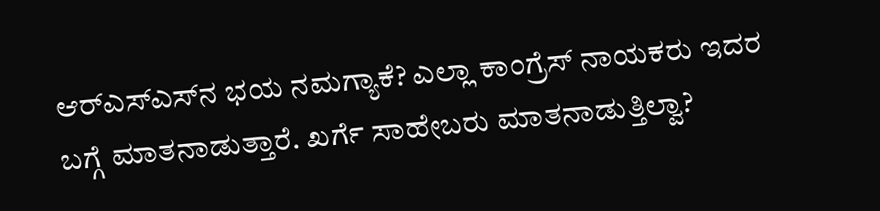ಆರ್‌ಎಸ್‌ಎಸ್‌ನ ಭಯ ನಮಗ್ಯಾಕೆ? ಎಲ್ಲಾ ಕಾಂಗ್ರೆಸ್ ನಾಯಕರು ಇದರ ಬಗ್ಗೆ ಮಾತನಾಡುತ್ತಾರೆ. ಖರ್ಗೆ ಸಾಹೇಬರು ಮಾತನಾಡುತ್ತಿಲ್ವಾ?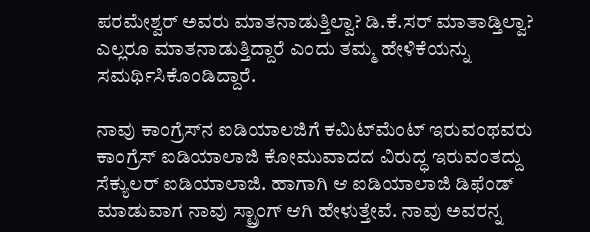ಪರಮೇಶ್ವರ್ ಅವರು ಮಾತನಾಡುತ್ತಿಲ್ವಾ? ಡಿ.ಕೆ.ಸರ್ ಮಾತಾಡ್ತಿಲ್ವಾ? ಎಲ್ಲರೂ ಮಾತನಾಡುತ್ತಿದ್ದಾರೆ ಎಂದು ತಮ್ಮ ಹೇಳಿಕೆಯನ್ನು ಸಮರ್ಥಿಸಿಕೊಂಡಿದ್ದಾರೆ.

ನಾವು ಕಾಂಗ್ರೆಸ್‌ನ ಐಡಿಯಾಲಜಿಗೆ ಕಮಿಟ್‌ಮೆಂಟ್ ಇರುವಂಥವರು ಕಾಂಗ್ರೆಸ್ ಐಡಿಯಾಲಾಜಿ ಕೋಮುವಾದದ ವಿರುದ್ಧ ಇರುವಂತದ್ದು ಸೆಕ್ಯುಲರ್ ಐಡಿಯಾಲಾಜಿ. ಹಾಗಾಗಿ ಆ ಐಡಿಯಾಲಾಜಿ ಡಿಫೆಂಡ್ ಮಾಡುವಾಗ ನಾವು ಸ್ಟ್ರಾಂಗ್ ಆಗಿ ಹೇಳುತ್ತೇವೆ. ನಾವು ಅವರನ್ನ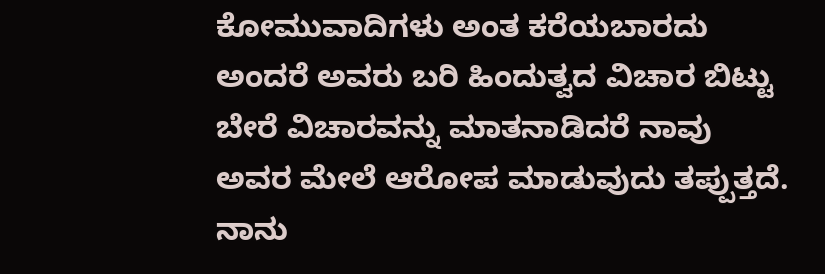ಕೋಮುವಾದಿಗಳು ಅಂತ ಕರೆಯಬಾರದು ಅಂದರೆ ಅವರು ಬರಿ ಹಿಂದುತ್ವದ ವಿಚಾರ ಬಿಟ್ಟು ಬೇರೆ ವಿಚಾರವನ್ನು ಮಾತನಾಡಿದರೆ ನಾವು ಅವರ ಮೇಲೆ ಆರೋಪ ಮಾಡುವುದು ತಪ್ಪುತ್ತದೆ. ನಾನು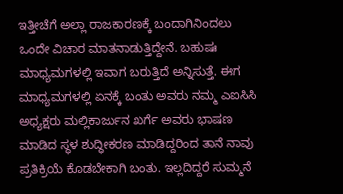ಇತ್ತೀಚೆಗೆ ಅಲ್ಲಾ ರಾಜಕಾರಣಕ್ಕೆ ಬಂದಾಗಿನಿಂದಲು ಒಂದೇ ವಿಚಾರ ಮಾತನಾಡುತ್ತಿದ್ದೇನೆ. ಬಹುಷಃ ಮಾಧ್ಯಮಗಳಲ್ಲಿ ಇವಾಗ ಬರುತ್ತಿದೆ ಅನ್ನಿಸುತ್ತೆ. ಈಗ ಮಾಧ್ಯಮಗಳಲ್ಲಿ ಏನಕ್ಕೆ ಬಂತು ಅವರು ನಮ್ಮ ಎಐಸಿಸಿ ಅಧ್ಯಕ್ಷರು ಮಲ್ಲಿಕಾರ್ಜುನ ಖರ್ಗೆ ಅವರು ಭಾಷಣ ಮಾಡಿದ ಸ್ಥಳ ಶುದ್ಧೀಕರಣ ಮಾಡಿದ್ದರಿಂದ ತಾನೆ ನಾವು ಪ್ರತಿಕ್ರಿಯೆ ಕೊಡಬೇಕಾಗಿ ಬಂತು. ಇಲ್ಲದಿದ್ದರೆ ಸುಮ್ಮನೆ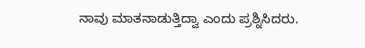ನಾವು ಮಾತನಾಡುತ್ತಿದ್ವಾ ಎಂದು ಪ್ರಶ್ನಿಸಿದರು.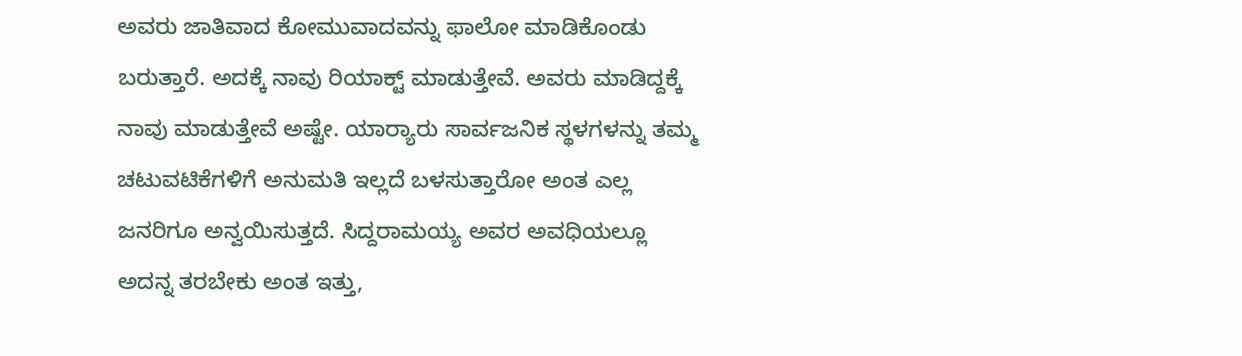ಅವರು ಜಾತಿವಾದ ಕೋಮುವಾದವನ್ನು ಫಾಲೋ ಮಾಡಿಕೊಂಡು ಬರುತ್ತಾರೆ. ಅದಕ್ಕೆ ನಾವು ರಿಯಾಕ್ಟ್ ಮಾಡುತ್ತೇವೆ. ಅವರು ಮಾಡಿದ್ದಕ್ಕೆ ನಾವು ಮಾಡುತ್ತೇವೆ ಅಷ್ಟೇ. ಯಾರ‍್ಯಾರು ಸಾರ್ವಜನಿಕ ಸ್ಥಳಗಳನ್ನು ತಮ್ಮ ಚಟುವಟಿಕೆಗಳಿಗೆ ಅನುಮತಿ ಇಲ್ಲದೆ ಬಳಸುತ್ತಾರೋ ಅಂತ ಎಲ್ಲ ಜನರಿಗೂ ಅನ್ವಯಿಸುತ್ತದೆ. ಸಿದ್ದರಾಮಯ್ಯ ಅವರ ಅವಧಿಯಲ್ಲೂ ಅದನ್ನ ತರಬೇಕು ಅಂತ ಇತ್ತು,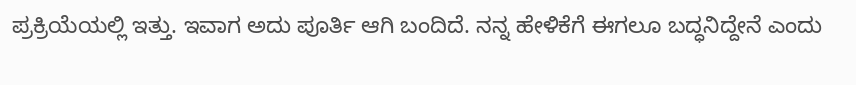ಪ್ರಕ್ರಿಯೆಯಲ್ಲಿ ಇತ್ತು. ಇವಾಗ ಅದು ಪೂರ್ತಿ ಆಗಿ ಬಂದಿದೆ. ನನ್ನ ಹೇಳಿಕೆಗೆ ಈಗಲೂ ಬದ್ಧನಿದ್ದೇನೆ ಎಂದು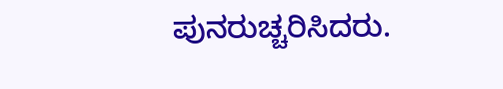ಪುನರುಚ್ಚರಿಸಿದರು.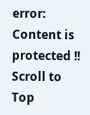error: Content is protected !!
Scroll to Top